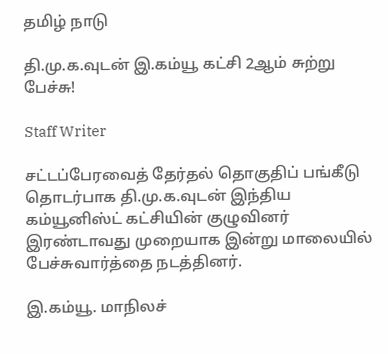தமிழ் நாடு

தி.மு.க.வுடன் இ.கம்யூ கட்சி 2ஆம் சுற்று பேச்சு!

Staff Writer

சட்டப்பேரவைத் தேர்தல் தொகுதிப் பங்கீடு தொடர்பாக தி.மு.க.வுடன் இந்திய கம்யூனிஸ்ட் கட்சியின் குழுவினர் இரண்டாவது முறையாக இன்று மாலையில் பேச்சுவார்த்தை நடத்தினர்.

இ.கம்யூ. மாநிலச்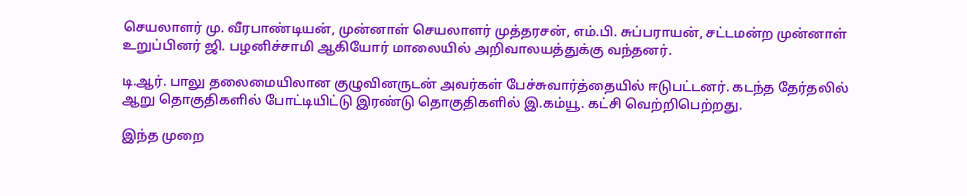செயலாளர் மு. வீரபாண்டியன், முன்னாள் செயலாளர் முத்தரசன், எம்.பி. சுப்பராயன், சட்டமன்ற முன்னாள் உறுப்பினர் ஜி. பழனிச்சாமி ஆகியோர் மாலையில் அறிவாலயத்துக்கு வந்தனர்.

டி.ஆர். பாலு தலைமையிலான குழுவினருடன் அவர்கள் பேச்சுவார்த்தையில் ஈடுபட்டனர். கடந்த தேர்தலில் ஆறு தொகுதிகளில் போட்டியிட்டு இரண்டு தொகுதிகளில் இ.கம்யூ. கட்சி வெற்றிபெற்றது.

இந்த முறை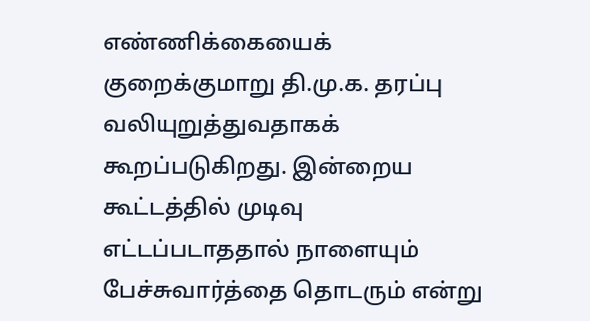எண்ணிக்கையைக் குறைக்குமாறு தி.மு.க. தரப்பு வலியுறுத்துவதாகக் கூறப்படுகிறது. இன்றைய கூட்டத்தில் முடிவு எட்டப்படாததால் நாளையும் பேச்சுவார்த்தை தொடரும் என்று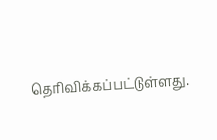தெரிவிக்கப்பட்டுள்ளது.